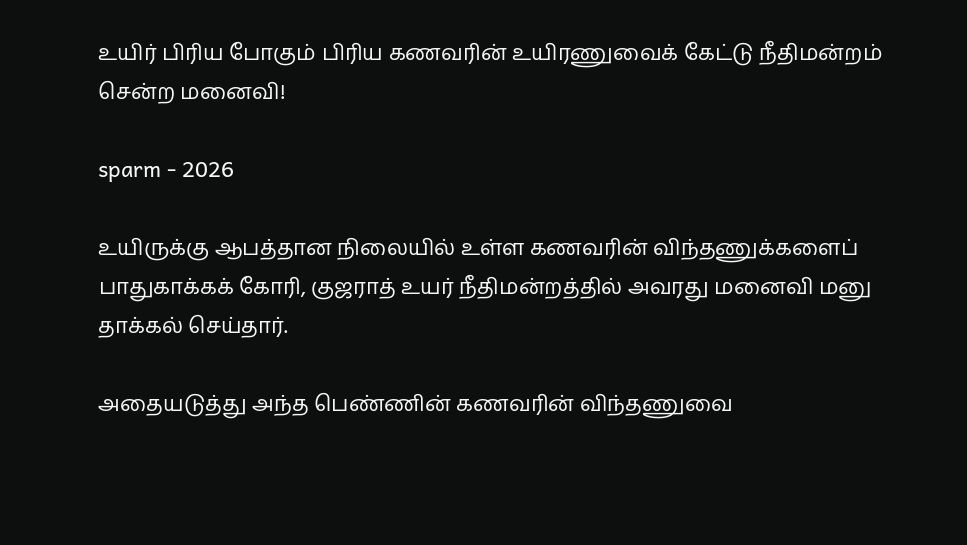உயிர் பிரிய போகும் பிரிய கணவரின் உயிரணுவைக் கேட்டு நீதிமன்றம் சென்ற மனைவி!

sparm - 2026

உயிருக்கு ஆபத்தான நிலையில் உள்ள கணவரின் விந்தணுக்களைப் பாதுகாக்கக் கோரி, குஜராத் உயர் நீதிமன்றத்தில் அவரது மனைவி மனு தாக்கல் செய்தார்.

அதையடுத்து அந்த பெண்ணின் கணவரின் விந்தணுவை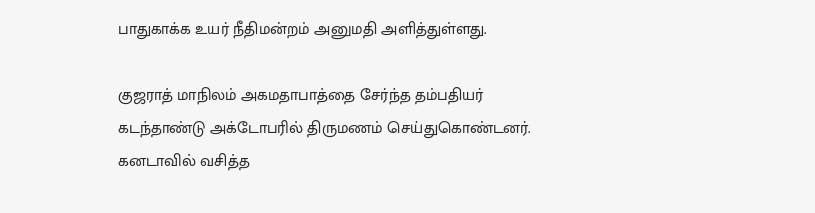பாதுகாக்க உயர் நீதிமன்றம் அனுமதி அளித்துள்ளது.

குஜராத் மாநிலம் அகமதாபாத்தை சேர்ந்த தம்பதியர் கடந்தாண்டு அக்டோபரில் திருமணம் செய்துகொண்டனர். கனடாவில் வசித்த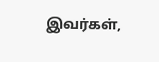இவர்கள்,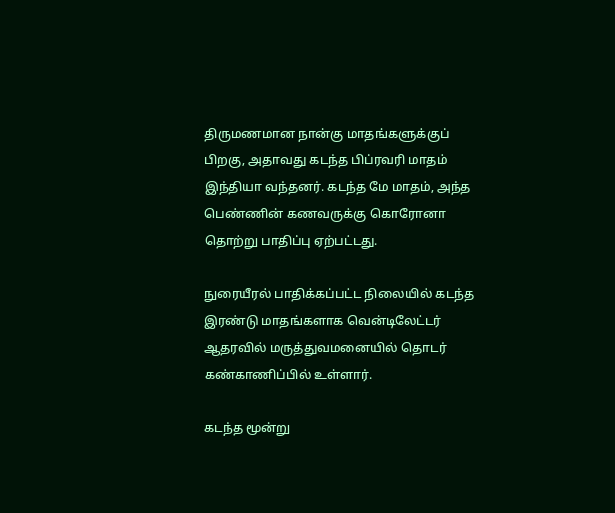திருமணமான நான்கு மாதங்களுக்குப் பிறகு, அதாவது கடந்த பிப்ரவரி மாதம் இந்தியா வந்தனர். கடந்த மே மாதம், அந்த பெண்ணின் கணவருக்கு கொரோனா தொற்று பாதிப்பு ஏற்பட்டது.

நுரையீரல் பாதிக்கப்பட்ட நிலையில் கடந்த இரண்டு மாதங்களாக வென்டிலேட்டர் ஆதரவில் மருத்துவமனையில் தொடர் கண்காணிப்பில் உள்ளார்.

கடந்த மூன்று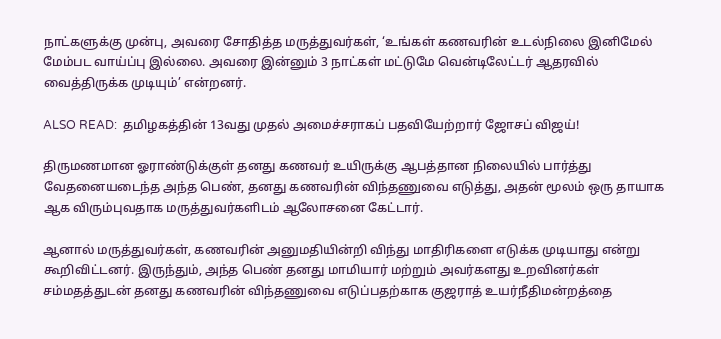நாட்களுக்கு முன்பு, அவரை சோதித்த மருத்துவர்கள், ‘உங்கள் கணவரின் உடல்நிலை இனிமேல் மேம்பட வாய்ப்பு இல்லை. அவரை இன்னும் 3 நாட்கள் மட்டுமே வென்டிலேட்டர் ஆதரவில் வைத்திருக்க முடியும்’ என்றனர்.

ALSO READ:  தமிழகத்தின் 13வது முதல் அமைச்சராகப் பதவியேற்றார் ஜோசப் விஜய்!

திருமணமான ஓராண்டுக்குள் தனது கணவர் உயிருக்கு ஆபத்தான நிலையில் பார்த்து வேதனையடைந்த அந்த பெண், தனது கணவரின் விந்தணுவை எடுத்து, அதன் மூலம் ஒரு தாயாக ஆக விரும்புவதாக மருத்துவர்களிடம் ஆலோசனை கேட்டார்.

ஆனால் மருத்துவர்கள், கணவரின் அனுமதியின்றி விந்து மாதிரிகளை எடுக்க முடியாது என்று கூறிவிட்டனர். இருந்தும், அந்த பெண் தனது மாமியார் மற்றும் அவர்களது உறவினர்கள் சம்மதத்துடன் தனது கணவரின் விந்தணுவை எடுப்பதற்காக குஜராத் உயர்நீதிமன்றத்தை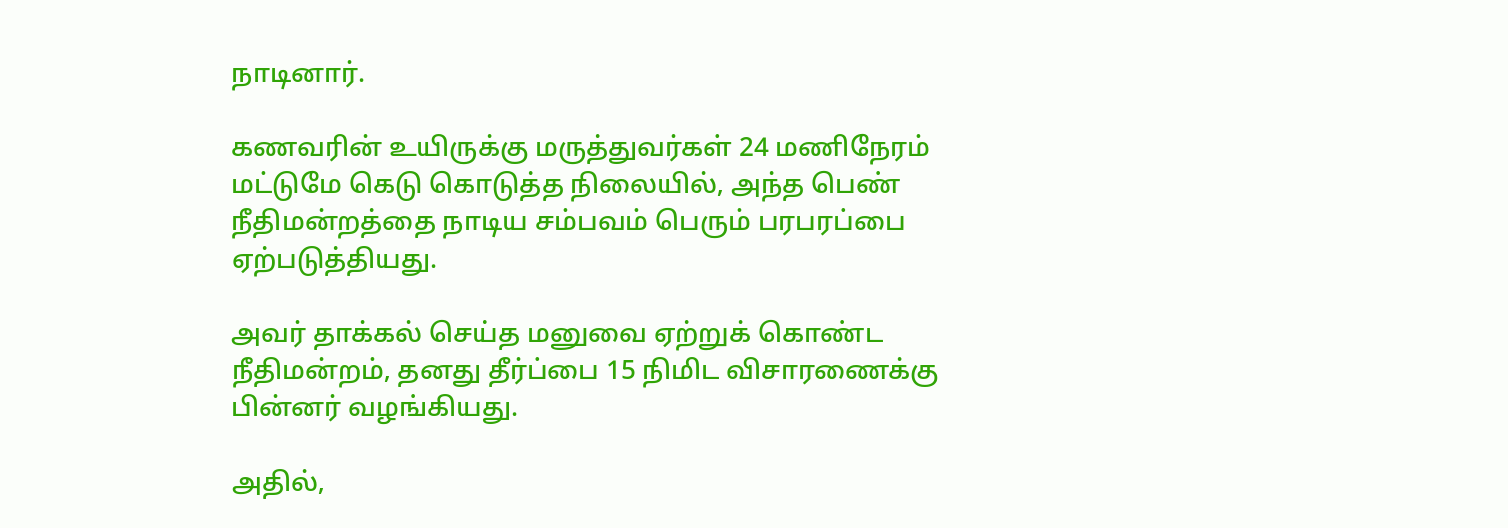நாடினார்.

கணவரின் உயிருக்கு மருத்துவர்கள் 24 மணிநேரம் மட்டுமே கெடு கொடுத்த நிலையில், அந்த பெண் நீதிமன்றத்தை நாடிய சம்பவம் பெரும் பரபரப்பை ஏற்படுத்தியது.

அவர் தாக்கல் செய்த மனுவை ஏற்றுக் கொண்ட நீதிமன்றம், தனது தீர்ப்பை 15 நிமிட விசாரணைக்கு பின்னர் வழங்கியது.

அதில்,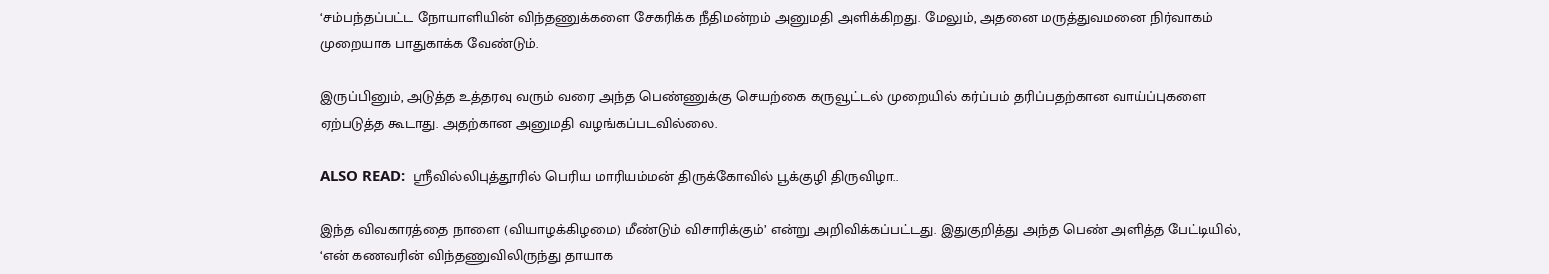‘சம்பந்தப்பட்ட நோயாளியின் விந்தணுக்களை சேகரிக்க நீதிமன்றம் அனுமதி அளிக்கிறது. மேலும், அதனை மருத்துவமனை நிர்வாகம் முறையாக பாதுகாக்க வேண்டும்.

இருப்பினும், அடுத்த உத்தரவு வரும் வரை அந்த பெண்ணுக்கு செயற்கை கருவூட்டல் முறையில் கர்ப்பம் தரிப்பதற்கான வாய்ப்புகளை ஏற்படுத்த கூடாது. அதற்கான அனுமதி வழங்கப்படவில்லை.

ALSO READ:  ஸ்ரீவில்லிபுத்தூரில் பெரிய மாரியம்மன் திருக்கோவில் பூக்குழி திருவிழா..

இந்த விவகாரத்தை நாளை (வியாழக்கிழமை) மீண்டும் விசாரிக்கும்’ என்று அறிவிக்கப்பட்டது. இதுகுறித்து அந்த பெண் அளித்த பேட்டியில், ‘என் கணவரின் விந்தணுவிலிருந்து தாயாக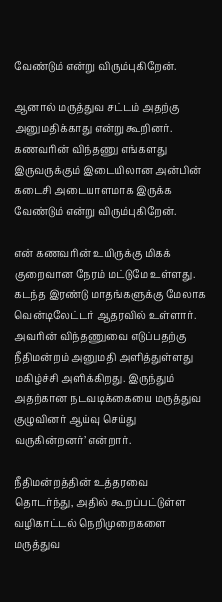வேண்டும் என்று விரும்புகிறேன்.

ஆனால் மருத்துவ சட்டம் அதற்கு அனுமதிக்காது என்று கூறினர். கணவரின் விந்தணு எங்களது இருவருக்கும் இடையிலான அன்பின் கடைசி அடையாளமாக இருக்க வேண்டும் என்று விரும்புகிறேன்.

என் கணவரின் உயிருக்கு மிகக் குறைவான நேரம் மட்டுமே உள்ளது. கடந்த இரண்டு மாதங்களுக்கு மேலாக வென்டிலேட்டர் ஆதரவில் உள்ளார். அவரின் விந்தணுவை எடுப்பதற்கு நீதிமன்றம் அனுமதி அளித்துள்ளது மகிழ்ச்சி அளிக்கிறது. இருந்தும் அதற்கான நடவடிக்கையை மருத்துவ குழுவினர் ஆய்வு செய்து வருகின்றனர்’ என்றார்.

நீதிமன்றத்தின் உத்தரவை தொடர்ந்து, அதில் கூறப்பட்டுள்ள வழிகாட்டல் நெறிமுறைகளை மருத்துவ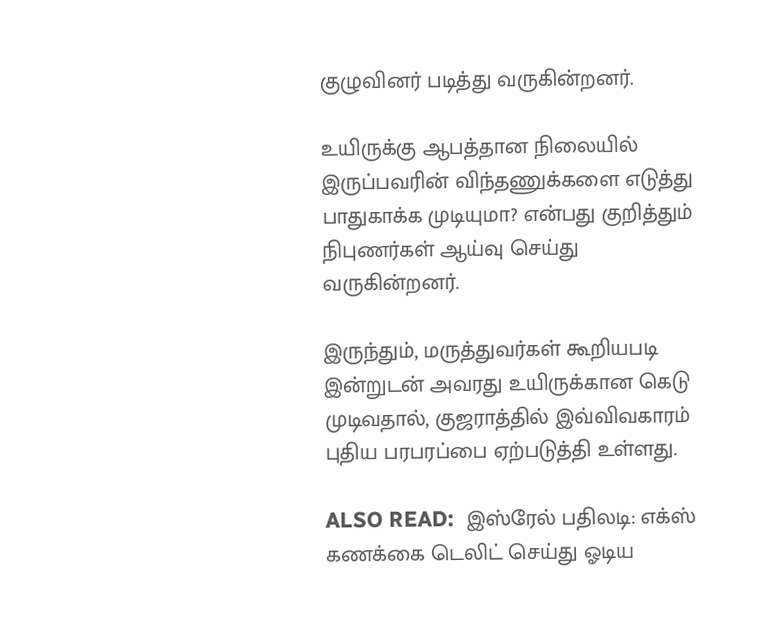குழுவினர் படித்து வருகின்றனர்.

உயிருக்கு ஆபத்தான நிலையில் இருப்பவரின் விந்தணுக்களை எடுத்து பாதுகாக்க முடியுமா? என்பது குறித்தும் நிபுணர்கள் ஆய்வு செய்து வருகின்றனர்.

இருந்தும், மருத்துவர்கள் கூறியபடி இன்றுடன் அவரது உயிருக்கான கெடு முடிவதால், குஜராத்தில் இவ்விவகாரம் புதிய பரபரப்பை ஏற்படுத்தி உள்ளது.

ALSO READ:  இஸ்ரேல் பதிலடி: எக்ஸ் கணக்கை டெலிட் செய்து ஓடிய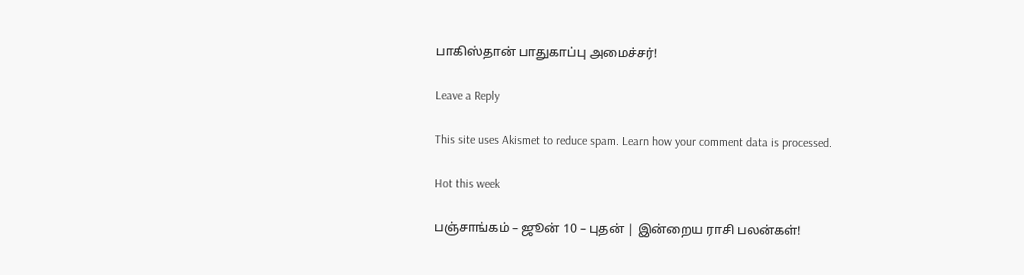பாகிஸ்தான் பாதுகாப்பு அமைச்சர்!

Leave a Reply

This site uses Akismet to reduce spam. Learn how your comment data is processed.

Hot this week

பஞ்சாங்கம் – ஜூன் 10 – புதன் | இன்றைய ராசி பலன்கள்!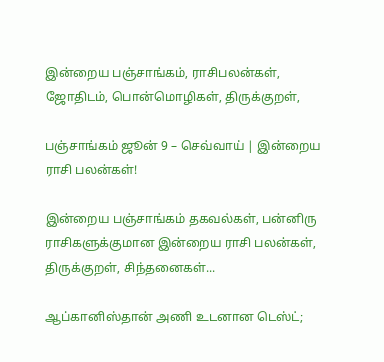இன்றைய பஞ்சாங்கம், ராசிபலன்கள், ஜோதிடம், பொன்மொழிகள், திருக்குறள்,

பஞ்சாங்கம் ஜூன் 9 – செவ்வாய் | இன்றைய ராசி பலன்கள்!

இன்றைய பஞ்சாங்கம் தகவல்கள், பன்னிரு ராசிகளுக்குமான இன்றைய ராசி பலன்கள், திருக்குறள், சிந்தனைகள்...

ஆப்கானிஸ்தான் அணி உடனான டெஸ்ட்;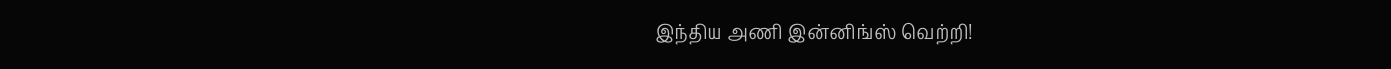இந்திய அணி இன்னிங்ஸ் வெற்றி!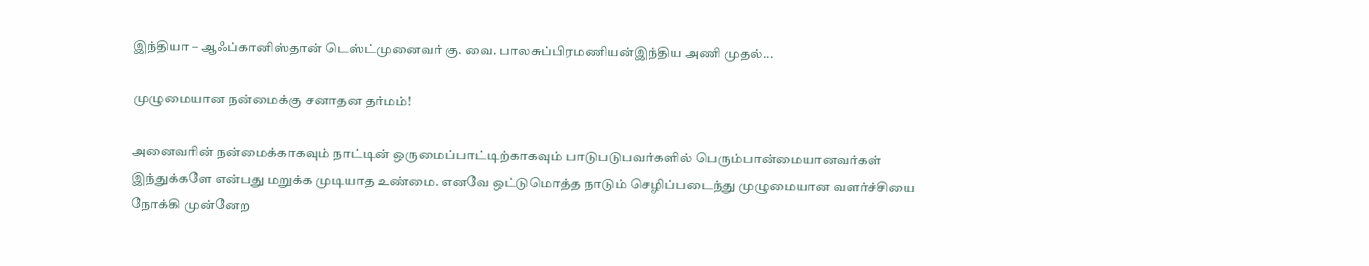இந்தியா – ஆஃப்கானிஸ்தான் டெஸ்ட்முனைவர் கு. வை. பாலசுப்பிரமணியன்இந்திய அணி முதல்...

முழுமையான நன்மைக்கு சனாதன தர்மம்!

அனைவரின் நன்மைக்காகவும் நாட்டின் ஒருமைப்பாட்டிற்காகவும் பாடுபடுபவர்களில் பெரும்பான்மையானவர்கள் இந்துக்களே என்பது மறுக்க முடியாத உண்மை. எனவே ஒட்டுமொத்த நாடும் செழிப்படைந்து முழுமையான வளர்ச்சியை நோக்கி முன்னேற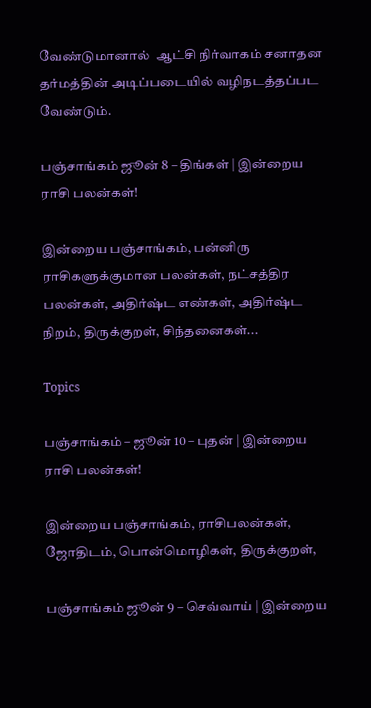வேண்டுமானால்  ஆட்சி நிர்வாகம் சனாதன தர்மத்தின் அடிப்படையில் வழிநடத்தப்பட வேண்டும்.

பஞ்சாங்கம் ஜூன் 8 – திங்கள் | இன்றைய ராசி பலன்கள்!

இன்றைய பஞ்சாங்கம், பன்னிரு ராசிகளுக்குமான பலன்கள், நட்சத்திர பலன்கள், அதிர்ஷ்ட எண்கள், அதிர்ஷ்ட நிறம், திருக்குறள், சிந்தனைகள்...

Topics

பஞ்சாங்கம் – ஜூன் 10 – புதன் | இன்றைய ராசி பலன்கள்!

இன்றைய பஞ்சாங்கம், ராசிபலன்கள், ஜோதிடம், பொன்மொழிகள், திருக்குறள்,

பஞ்சாங்கம் ஜூன் 9 – செவ்வாய் | இன்றைய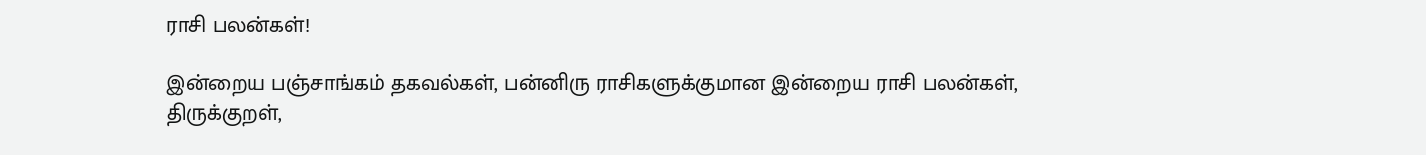ராசி பலன்கள்!

இன்றைய பஞ்சாங்கம் தகவல்கள், பன்னிரு ராசிகளுக்குமான இன்றைய ராசி பலன்கள், திருக்குறள்,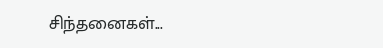சிந்தனைகள்...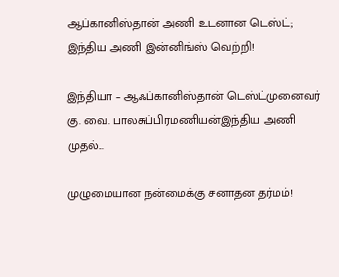ஆப்கானிஸ்தான் அணி உடனான டெஸ்ட்; இந்திய அணி இன்னிங்ஸ் வெற்றி!

இந்தியா – ஆஃப்கானிஸ்தான் டெஸ்ட்முனைவர் கு. வை. பாலசுப்பிரமணியன்இந்திய அணி முதல்...

முழுமையான நன்மைக்கு சனாதன தர்மம்!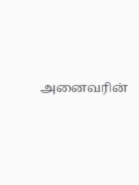அனைவரின்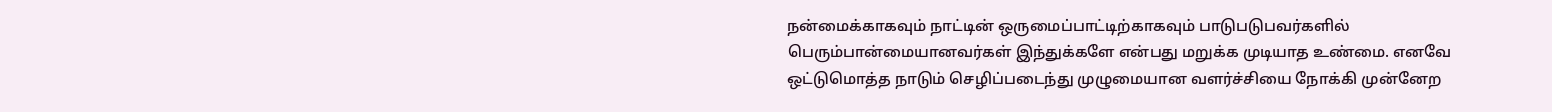நன்மைக்காகவும் நாட்டின் ஒருமைப்பாட்டிற்காகவும் பாடுபடுபவர்களில் பெரும்பான்மையானவர்கள் இந்துக்களே என்பது மறுக்க முடியாத உண்மை. எனவே ஒட்டுமொத்த நாடும் செழிப்படைந்து முழுமையான வளர்ச்சியை நோக்கி முன்னேற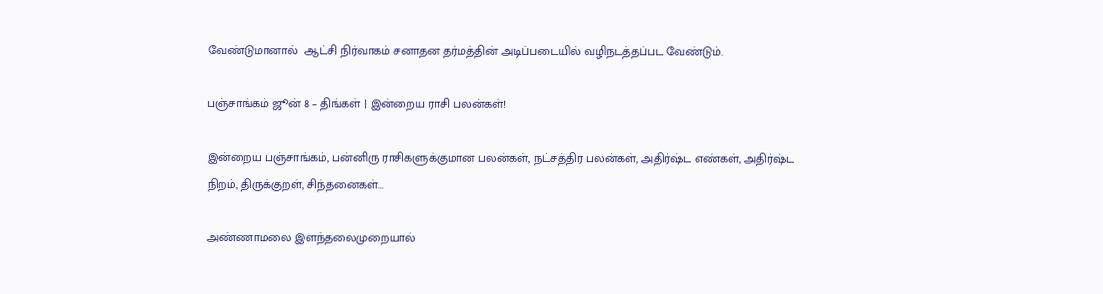வேண்டுமானால்  ஆட்சி நிர்வாகம் சனாதன தர்மத்தின் அடிப்படையில் வழிநடத்தப்பட வேண்டும்.

பஞ்சாங்கம் ஜூன் 8 – திங்கள் | இன்றைய ராசி பலன்கள்!

இன்றைய பஞ்சாங்கம், பன்னிரு ராசிகளுக்குமான பலன்கள், நட்சத்திர பலன்கள், அதிர்ஷ்ட எண்கள், அதிர்ஷ்ட நிறம், திருக்குறள், சிந்தனைகள்...

அண்ணாமலை இளந்தலைமுறையால்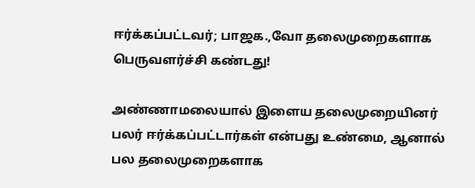ஈர்க்கப்பட்டவர்; பாஜக.,வோ தலைமுறைகளாக பெருவளர்ச்சி கண்டது!

அண்ணாமலையால் இளைய தலைமுறையினர் பலர் ஈர்க்கப்பட்டார்கள் என்பது உண்மை, ஆனால் பல தலைமுறைகளாக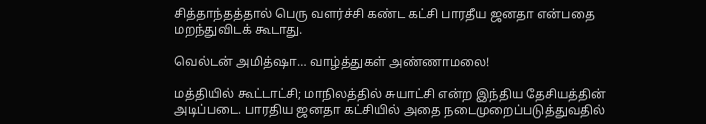சித்தாந்தத்தால் பெரு வளர்ச்சி கண்ட கட்சி பாரதீய ஜனதா என்பதை மறந்துவிடக் கூடாது.

வெல்டன் அமித்ஷா… வாழ்த்துகள் அண்ணாமலை!

மத்தியில் கூட்டாட்சி; மாநிலத்தில் சுயாட்சி என்ற இந்திய தேசியத்தின் அடிப்படை. பாரதிய ஜனதா கட்சியில் அதை நடைமுறைப்படுத்துவதில்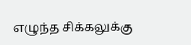எழுந்த சிக்கலுக்கு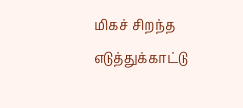மிகச் சிறந்த எடுத்துக்காட்டு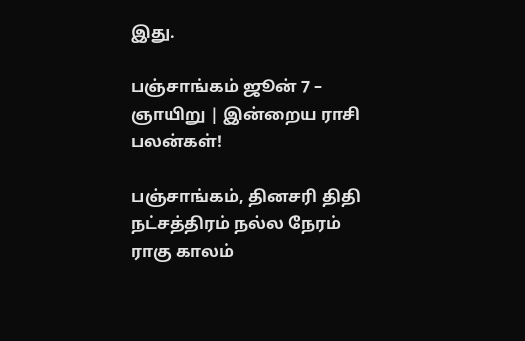இது.

பஞ்சாங்கம் ஜூன் 7 – ஞாயிறு | இன்றைய ராசி பலன்கள்!

பஞ்சாங்கம், தினசரி திதி நட்சத்திரம் நல்ல நேரம் ராகு காலம்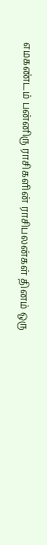எமகண்டம் பன்னிரு ராசிகளின் ராசிபலன்கள் தினம் ஒரு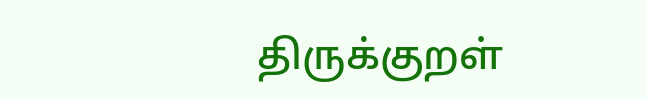திருக்குறள்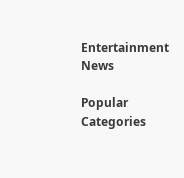Entertainment News

Popular Categories